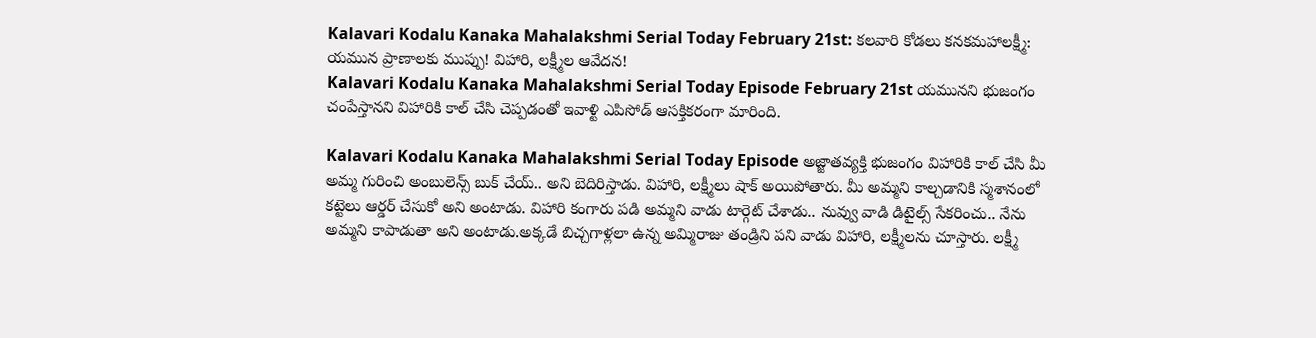Kalavari Kodalu Kanaka Mahalakshmi Serial Today February 21st: కలవారి కోడలు కనకమహాలక్ష్మీ: యమున ప్రాణాలకు ముప్పు! విహారి, లక్ష్మీల ఆవేదన!
Kalavari Kodalu Kanaka Mahalakshmi Serial Today Episode February 21st యమునని భుజంగం చంపేస్తానని విహారికి కాల్ చేసి చెప్పడంతో ఇవాళ్టి ఎపిసోడ్ ఆసక్తికరంగా మారింది.

Kalavari Kodalu Kanaka Mahalakshmi Serial Today Episode అజ్జాతవ్యక్తి భుజంగం విహారికి కాల్ చేసి మీ అమ్మ గురించి అంబులెన్స్ బుక్ చేయ్.. అని బెదిరిస్తాడు. విహారి, లక్ష్మీలు షాక్ అయిపోతారు. మీ అమ్మని కాల్చడానికి స్మశానంలో కట్టెలు ఆర్డర్ చేసుకో అని అంటాడు. విహారి కంగారు పడి అమ్మని వాడు టార్గెట్ చేశాడు.. నువ్వు వాడి డిటైల్స్ సేకరించు.. నేను అమ్మని కాపాడుతా అని అంటాడు.అక్కడే బిచ్చగాళ్లలా ఉన్న అమ్మిరాజు తండ్రిని పని వాడు విహారి, లక్ష్మీలను చూస్తారు. లక్ష్మీ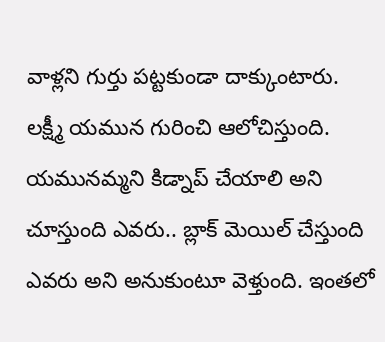వాళ్లని గుర్తు పట్టకుండా దాక్కుంటారు.
లక్ష్మీ యమున గురించి ఆలోచిస్తుంది. యమునమ్మని కిడ్నాప్ చేయాలి అని చూస్తుంది ఎవరు.. బ్లాక్ మెయిల్ చేస్తుంది ఎవరు అని అనుకుంటూ వెళ్తుంది. ఇంతలో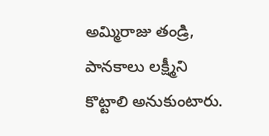అమ్మిరాజు తండ్రి, పానకాలు లక్ష్మీని కొట్టాలి అనుకుంటారు.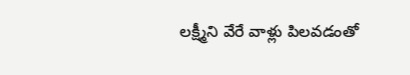లక్ష్మీని వేరే వాళ్లు పిలవడంతో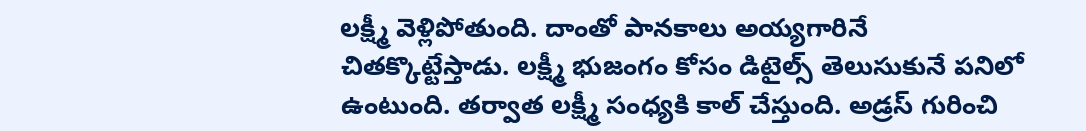లక్ష్మీ వెళ్లిపోతుంది. దాంతో పానకాలు అయ్యగారినే చితక్కొట్టేస్తాడు. లక్ష్మీ భుజంగం కోసం డిటైల్స్ తెలుసుకునే పనిలో ఉంటుంది. తర్వాత లక్ష్మీ సంధ్యకి కాల్ చేస్తుంది. అడ్రస్ గురించి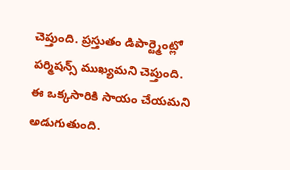చెప్తుంది. ప్రస్తుతం డిపార్ట్మెంట్లో పర్మిషన్స్ ముఖ్యమని చెప్తుంది. ఈ ఒక్కసారికి సాయం చేయమని అడుగుతుంది.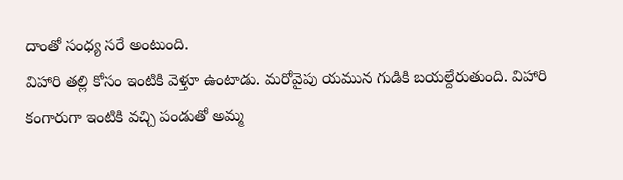దాంతో సంధ్య సరే అంటుంది.
విహారి తల్లి కోసం ఇంటికి వెళ్తూ ఉంటాడు. మరోవైపు యమున గుడికి బయల్దేరుతుంది. విహారి కంగారుగా ఇంటికి వచ్చి పండుతో అమ్మ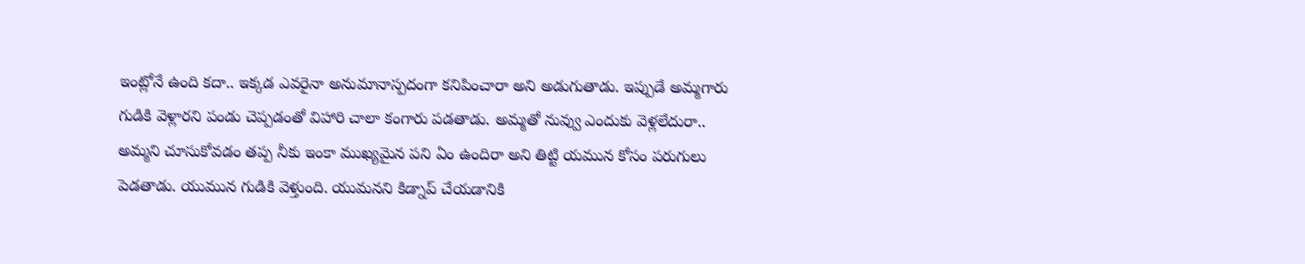ఇంట్లోనే ఉంది కదా.. ఇక్కడ ఎవరైనా అనుమానాస్పదంగా కనిపించారా అని అడుగుతాడు. ఇప్పుడే అమ్మగారు గుడికి వెళ్లారని పండు చెప్పడంతో విహారి చాలా కంగారు పడతాడు. అమ్మతో నువ్వు ఎందుకు వెళ్లలేదురా.. అమ్మని చూసుకోవడం తప్ప నీకు ఇంకా ముఖ్యమైన పని ఏం ఉందిరా అని తిట్టి యమున కోసం పరుగులు పెడతాడు. యుమున గుడికి వెళ్తుంది. యుమనని కిడ్నాప్ చేయడానికి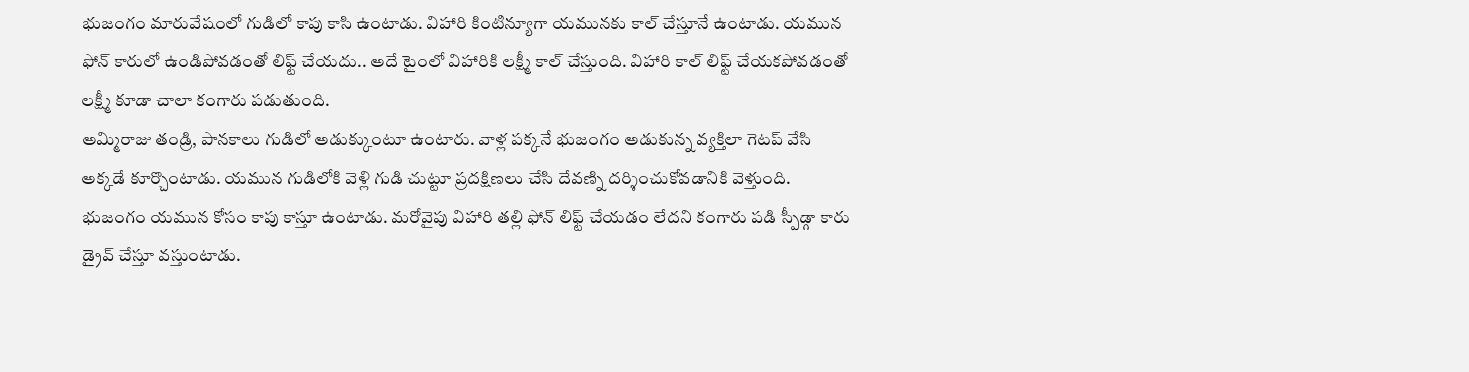భుజంగం మారువేషంలో గుడిలో కాపు కాసి ఉంటాడు. విహారి కింటిన్యూగా యమునకు కాల్ చేస్తూనే ఉంటాడు. యమున ఫోన్ కారులో ఉండిపోవడంతో లిఫ్ట్ చేయదు.. అదే టైంలో విహారికి లక్ష్మీ కాల్ చేస్తుంది. విహారి కాల్ లిఫ్ట్ చేయకపోవడంతో లక్ష్మీ కూడా చాలా కంగారు పడుతుంది.
అమ్మిరాజు తండ్రి, పానకాలు గుడిలో అడుక్కుంటూ ఉంటారు. వాళ్ల పక్కనే భుజంగం అడుకున్న వ్యక్తిలా గెటప్ వేసి అక్కడే కూర్చొంటాడు. యమున గుడిలోకి వెళ్లి గుడి చుట్టూ ప్రదక్షిణలు చేసి దేవణ్ని దర్శించుకోవడానికి వెళ్తుంది. భుజంగం యమున కోసం కాపు కాస్తూ ఉంటాడు. మరోవైపు విహారి తల్లి ఫోన్ లిఫ్ట్ చేయడం లేదని కంగారు పడి స్పీడ్గా కారు డ్రైవ్ చేస్తూ వస్తుంటాడు.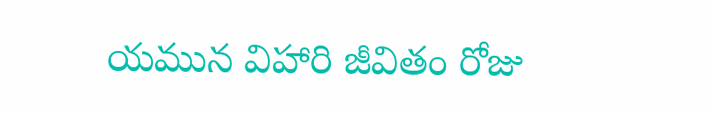యమున విహారి జీవితం రోజు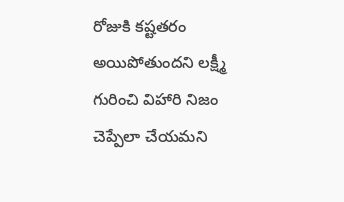రోజుకి కష్టతరం అయిపోతుందని లక్ష్మీ గురించి విహారి నిజం చెప్పేలా చేయమని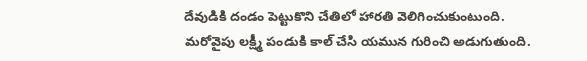దేవుడికి దండం పెట్టుకొని చేతిలో హారతి వెలిగించుకుంటుంది.
మరోవైపు లక్ష్మీ పండుకి కాల్ చేసి యమున గురించి అడుగుతుంది.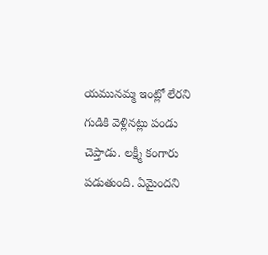యమునమ్మ ఇంట్లో లేరని గుడికి వెళ్లినట్లు పండు చెప్తాడు. లక్ష్మీ కంగారు పడుతుంది. ఏమైందని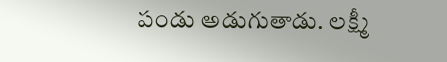పండు అడుగుతాడు. లక్ష్మీ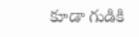కూడా గుడికి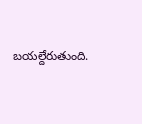బయల్దేరుతుంది.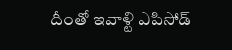దీంతో ఇవాళ్టి ఎపిసోడ్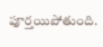పూర్తయిపోతుంది.